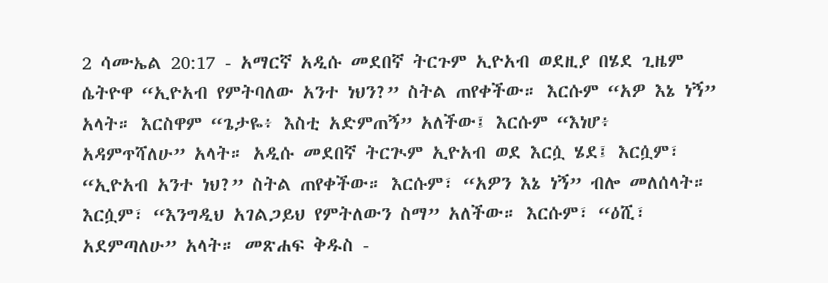2 ሳሙኤል 20:17 - አማርኛ አዲሱ መደበኛ ትርጉም ኢዮአብ ወደዚያ በሄደ ጊዜም ሴትዮዋ “ኢዮአብ የምትባለው አንተ ነህን?” ስትል ጠየቀችው። እርሱም “አዎ እኔ ነኝ” አላት። እርስዋም “ጌታዬ፥ እስቲ አድምጠኝ” አለችው፤ እርሱም “እነሆ፥ አዳምጥሻለሁ” አላት። አዲሱ መደበኛ ትርጒም ኢዮአብ ወደ እርሷ ሄደ፤ እርሷም፣ “ኢዮአብ አንተ ነህ?” ስትል ጠየቀችው። እርሱም፣ “አዎን እኔ ነኝ” ብሎ መለሰላት። እርሷም፣ “እንግዲህ አገልጋይህ የምትለውን ስማ” አለችው። እርሱም፣ “ዕሺ፣ አደምጣለሁ” አላት። መጽሐፍ ቅዱስ -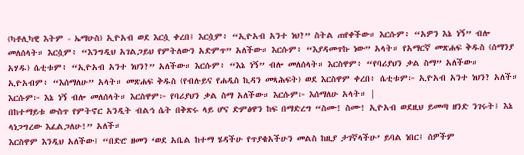(ካቶሊካዊ እትም - ኤማሁስ) ኢዮአብ ወደ እርሷ ቀረበ፤ እርሷም፥ “ኢዮአብ አንተ ነህ?” ስትል ጠየቀችው። እርሱም፥ “አዎን እኔ ነኝ” ብሎ መለሰላት። እርሷም፥ “እንግዲህ አገልጋይህ የምትለውን አድምጥ” አለችው። እርሱም፥ “እያዳመጥኩ ነው” አላት። የአማርኛ መጽሐፍ ቅዱስ (ሰማንያ አሃዱ) ሴቲቱም፥ “ኢዮአብ አንተ ነህን?” አለችው። እርሱም፥ “እኔ ነኝ” ብሎ መለሰላት። እርስዋም፥ “የባሪያህን ቃል ስማ” አለችው። ኢዮአብም፥ “እሰማለሁ” አላት። መጽሐፍ ቅዱስ (የብሉይና የሐዲስ ኪዳን መጻሕፍት) ወደ እርስዋም ቀረበ፥ ሴቲቱም፦ ኢዮአብ አንተ ነህን? አለች። እርሱም፦ እኔ ነኝ ብሎ መለሰላት። እርስዋም፦ የባሪያህን ቃል ስማ አለችው። እርሱም፦ እሰማለሁ አላት። |
በከተማይቱ ውስጥ የምትኖር አንዲት ብልኅ ሴት በቅጽሩ ላይ ሆና ድምፅዋን ከፍ በማድረግ “ስሙ! ስሙ! ኢዮአብ ወደዚህ ይመጣ ዘንድ ንገሩት፤ እኔ ላነጋግረው እፈልጋለሁ!” አለች።
እርስዋም እንዲህ አለችው፤ “በድሮ ዘመን ‘ወደ አቤል ከተማ ሄዳችሁ የጥያቄአችሁን መልስ ከዚያ ታገኛላችሁ’ ይባል ነበር፤ ሰዎችም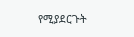የሚያደርጉት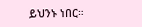ይህንኑ ነበር።